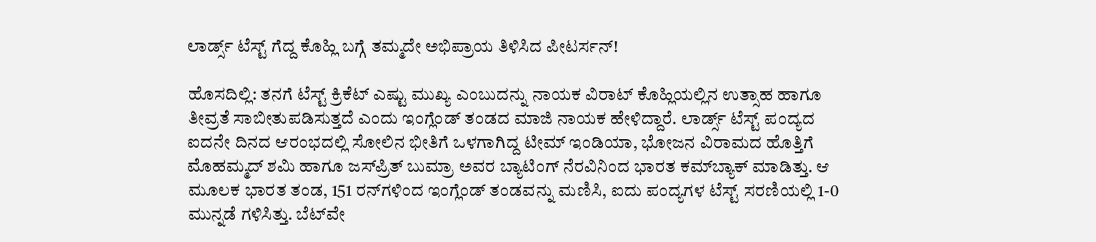ಲಾರ್ಡ್ಸ್‌ ಟೆಸ್ಟ್‌ ಗೆದ್ದ ಕೊಹ್ಲಿ ಬಗ್ಗೆ ತಮ್ಮದೇ ಅಭಿಪ್ರಾಯ ತಿಳಿಸಿದ ಪೀಟರ್ಸನ್‌!

ಹೊಸದಿಲ್ಲಿ: ತನಗೆ ಟೆಸ್ಟ್‌ ಕ್ರಿಕೆಟ್ ಎಷ್ಟು ಮುಖ್ಯ ಎಂಬುದನ್ನು ನಾಯಕ ವಿರಾಟ್‌ ಕೊಹ್ಲಿಯಲ್ಲಿನ ಉತ್ಸಾಹ ಹಾಗೂ ತೀವ್ರತೆ ಸಾಬೀತುಪಡಿಸುತ್ತದೆ ಎಂದು ಇಂಗ್ಲೆಂಡ್‌ ತಂಡದ ಮಾಜಿ ನಾಯಕ ಹೇಳಿದ್ದಾರೆ. ಲಾರ್ಡ್ಸ್ ಟೆಸ್ಟ್‌ ಪಂದ್ಯದ ಐದನೇ ದಿನದ ಆರಂಭದಲ್ಲಿ ಸೋಲಿನ ಭೀತಿಗೆ ಒಳಗಾಗಿದ್ದ ಟೀಮ್‌ ಇಂಡಿಯಾ, ಭೋಜನ ವಿರಾಮದ ಹೊತ್ತಿಗೆ ಮೊಹಮ್ಮದ್‌ ಶಮಿ ಹಾಗೂ ಜಸ್‌ಪ್ರಿತ್‌ ಬುಮ್ರಾ ಅವರ ಬ್ಯಾಟಿಂಗ್‌ ನೆರವಿನಿಂದ ಭಾರತ ಕಮ್‌ಬ್ಯಾಕ್‌ ಮಾಡಿತ್ತು. ಆ ಮೂಲಕ ಭಾರತ ತಂಡ, 151 ರನ್‌ಗಳಿಂದ ಇಂಗ್ಲೆಂಡ್‌ ತಂಡವನ್ನು ಮಣಿಸಿ, ಐದು ಪಂದ್ಯಗಳ ಟೆಸ್ಟ್‌ ಸರಣಿಯಲ್ಲಿ 1-0 ಮುನ್ನಡೆ ಗಳಿಸಿತ್ತು. ಬೆಟ್‌ವೇ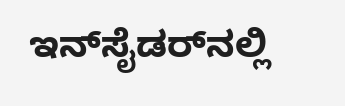ಇನ್‌ಸೈಡರ್‌ನಲ್ಲಿ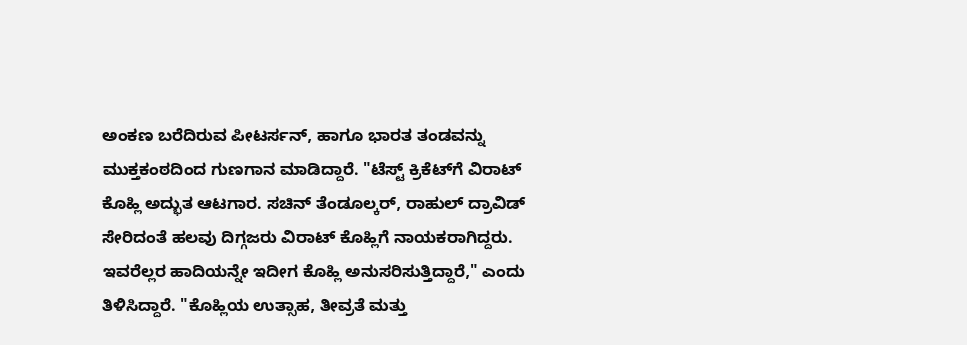ಅಂಕಣ ಬರೆದಿರುವ ಪೀಟರ್ಸನ್‌, ಹಾಗೂ ಭಾರತ ತಂಡವನ್ನು ಮುಕ್ತಕಂಠದಿಂದ ಗುಣಗಾನ ಮಾಡಿದ್ದಾರೆ. "ಟೆಸ್ಟ್‌ ಕ್ರಿಕೆಟ್‌ಗೆ ವಿರಾಟ್‌ ಕೊಹ್ಲಿ ಅದ್ಭುತ ಆಟಗಾರ. ಸಚಿನ್‌ ತೆಂಡೂಲ್ಕರ್, ರಾಹುಲ್‌ ದ್ರಾವಿಡ್‌ ಸೇರಿದಂತೆ ಹಲವು ದಿಗ್ಗಜರು ವಿರಾಟ್‌ ಕೊಹ್ಲಿಗೆ ನಾಯಕರಾಗಿದ್ದರು. ಇವರೆಲ್ಲರ ಹಾದಿಯನ್ನೇ ಇದೀಗ ಕೊಹ್ಲಿ ಅನುಸರಿಸುತ್ತಿದ್ದಾರೆ," ಎಂದು ತಿಳಿಸಿದ್ದಾರೆ. "ಕೊಹ್ಲಿಯ ಉತ್ಸಾಹ, ತೀವ್ರತೆ ಮತ್ತು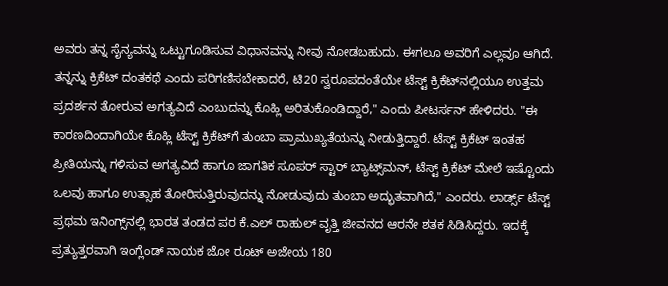ಅವರು ತನ್ನ ಸೈನ್ಯವನ್ನು ಒಟ್ಟುಗೂಡಿಸುವ ವಿಧಾನವನ್ನು ನೀವು ನೋಡಬಹುದು. ಈಗಲೂ ಅವರಿಗೆ ಎಲ್ಲವೂ ಆಗಿದೆ. ತನ್ನನ್ನು ಕ್ರಿಕೆಟ್‌ ದಂತಕಥೆ ಎಂದು ಪರಿಗಣಿಸಬೇಕಾದರೆ, ಟಿ20 ಸ್ವರೂಪದಂತೆಯೇ ಟೆಸ್ಟ್‌ ಕ್ರಿಕೆಟ್‌ನಲ್ಲಿಯೂ ಉತ್ತಮ ಪ್ರದರ್ಶನ ತೋರುವ ಅಗತ್ಯವಿದೆ ಎಂಬುದನ್ನು ಕೊಹ್ಲಿ ಅರಿತುಕೊಂಡಿದ್ದಾರೆ," ಎಂದು ಪೀಟರ್ಸನ್‌ ಹೇಳಿದರು. "ಈ ಕಾರಣದಿಂದಾಗಿಯೇ ಕೊಹ್ಲಿ ಟೆಸ್ಟ್‌ ಕ್ರಿಕೆಟ್‌ಗೆ ತುಂಬಾ ಪ್ರಾಮುಖ್ಯತೆಯನ್ನು ನೀಡುತ್ತಿದ್ದಾರೆ. ಟೆಸ್ಟ್‌ ಕ್ರಿಕೆಟ್‌ ಇಂತಹ ಪ್ರೀತಿಯನ್ನು ಗಳಿಸುವ ಅಗತ್ಯವಿದೆ ಹಾಗೂ ಜಾಗತಿಕ ಸೂಪರ್‌ ಸ್ಟಾರ್‌ ಬ್ಯಾಟ್ಸ್‌ಮನ್‌, ಟೆಸ್ಟ್‌ ಕ್ರಿಕೆಟ್‌ ಮೇಲೆ ಇಷ್ಟೊಂದು ಒಲವು ಹಾಗೂ ಉತ್ಸಾಹ ತೋರಿಸುತ್ತಿರುವುದನ್ನು ನೋಡುವುದು ತುಂಬಾ ಅದ್ಭುತವಾಗಿದೆ," ಎಂದರು. ಲಾರ್ಡ್ಸ್ ಟೆಸ್ಟ್‌ ಪ್ರಥಮ ಇನಿಂಗ್ಸ್‌ನಲ್ಲಿ ಭಾರತ ತಂಡದ ಪರ ಕೆ.ಎಲ್‌ ರಾಹುಲ್‌ ವೃತ್ತಿ ಜೀವನದ ಆರನೇ ಶತಕ ಸಿಡಿಸಿದ್ದರು. ಇದಕ್ಕೆ ಪ್ರತ್ಯುತ್ತರವಾಗಿ ಇಂಗ್ಲೆಂಡ್‌ ನಾಯಕ ಜೋ ರೂಟ್‌ ಅಜೇಯ 180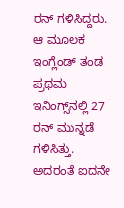ರನ್‌ ಗಳಿಸಿದ್ದರು. ಆ ಮೂಲಕ ಇಂಗ್ಲೆಂಡ್‌ ತಂಡ ಪ್ರಥಮ ಇನಿಂಗ್ಸ್‌ನಲ್ಲಿ 27 ರನ್‌ ಮುನ್ನಡೆ ಗಳಿಸಿತ್ತು. ಅದರಂತೆ ಐದನೇ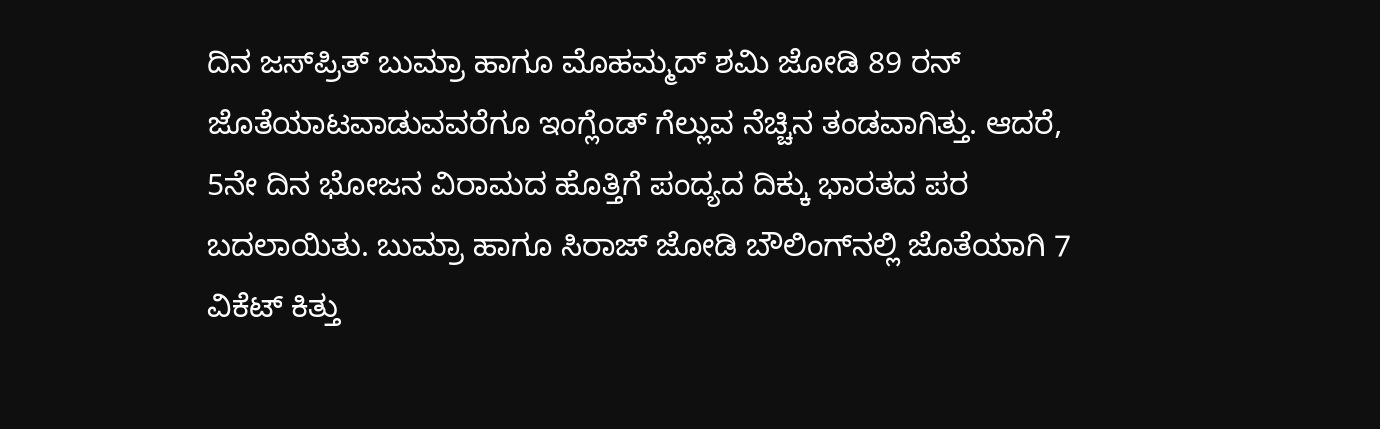ದಿನ ಜಸ್‌ಪ್ರಿತ್‌ ಬುಮ್ರಾ ಹಾಗೂ ಮೊಹಮ್ಮದ್‌ ಶಮಿ ಜೋಡಿ 89 ರನ್‌ ಜೊತೆಯಾಟವಾಡುವವರೆಗೂ ಇಂಗ್ಲೆಂಡ್‌ ಗೆಲ್ಲುವ ನೆಚ್ಚಿನ ತಂಡವಾಗಿತ್ತು. ಆದರೆ, 5ನೇ ದಿನ ಭೋಜನ ವಿರಾಮದ ಹೊತ್ತಿಗೆ ಪಂದ್ಯದ ದಿಕ್ಕು ಭಾರತದ ಪರ ಬದಲಾಯಿತು. ಬುಮ್ರಾ ಹಾಗೂ ಸಿರಾಜ್‌ ಜೋಡಿ ಬೌಲಿಂಗ್‌ನಲ್ಲಿ ಜೊತೆಯಾಗಿ 7 ವಿಕೆಟ್‌ ಕಿತ್ತು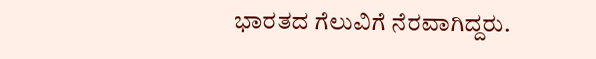ಭಾರತದ ಗೆಲುವಿಗೆ ನೆರವಾಗಿದ್ದರು.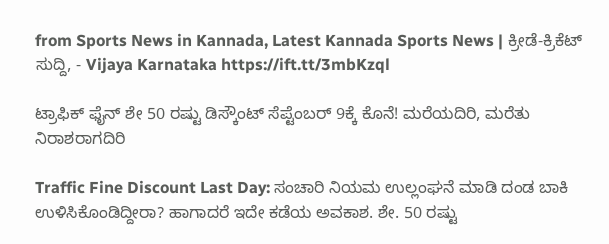from Sports News in Kannada, Latest Kannada Sports News | ಕ್ರೀಡೆ-ಕ್ರಿಕೆಟ್ ಸುದ್ದಿ, - Vijaya Karnataka https://ift.tt/3mbKzql

ಟ್ರಾಫಿಕ್‌ ಫೈನ್‌ ಶೇ 50 ರಷ್ಟು ಡಿಸ್ಕೌಂಟ್‌ ಸೆಪ್ಟೆಂಬರ್‌ 9ಕ್ಕೆ ಕೊನೆ! ಮರೆಯದಿರಿ, ಮರೆತು ನಿರಾಶರಾಗದಿರಿ

Traffic Fine Discount Last Day: ಸಂಚಾರಿ ನಿಯಮ ಉಲ್ಲಂಘನೆ ಮಾಡಿ ದಂಡ ಬಾಕಿ ಉಳಿಸಿಕೊಂಡಿದ್ದೀರಾ? ಹಾಗಾದರೆ ಇದೇ ಕಡೆಯ ಅವಕಾಶ. ಶೇ. 50 ರಷ್ಟು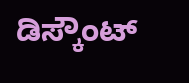ಡಿಸ್ಕೌಂಟ್‌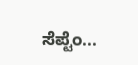ಸೆಪ್ಟೆಂ...